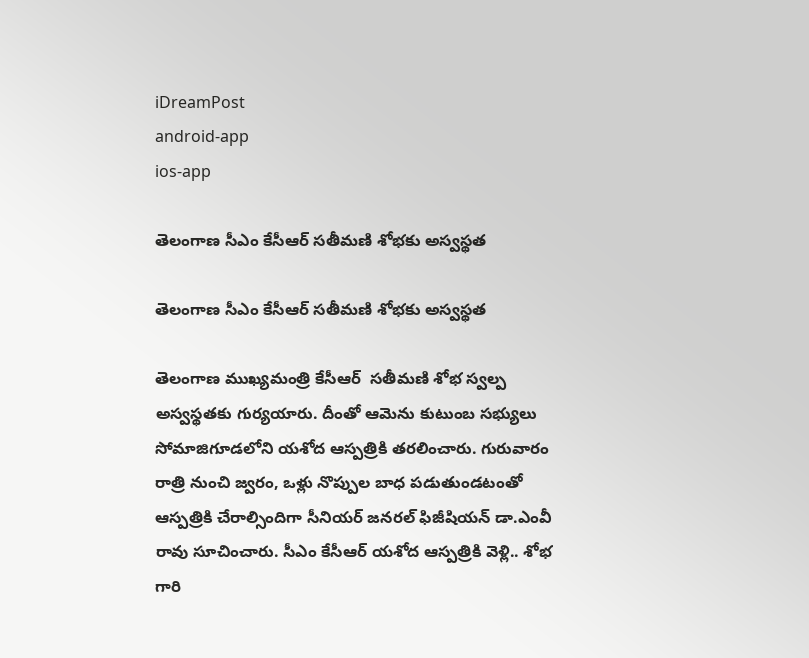iDreamPost
android-app
ios-app

తెలంగాణ సీఎం కేసీఆర్ సతీమణి శోభకు అస్వస్థత

తెలంగాణ సీఎం కేసీఆర్ సతీమణి శోభకు అస్వస్థత

తెలంగాణ ముఖ్యమంత్రి కేసీఆర్  సతీమణి శోభ స్వల్ప అస్వస్థతకు గుర్యయారు. దీంతో ఆమెను కుటుంబ సభ్యులు సోమాజిగూడలోని యశోద ఆస్పత్రికి తరలించారు. గురువారం రాత్రి నుంచి జ్వరం, ఒళ్లు నొప్పుల బాధ పడుతుండటంతో ఆస్పత్రికి చేరాల్సిందిగా సీనియర్ జనరల్ ఫిజీషియన్ డా.ఎంవీ రావు సూచించారు. సీఎం కేసీఆర్ యశోద ఆస్పత్రికి వెళ్లి.. శోభ గారి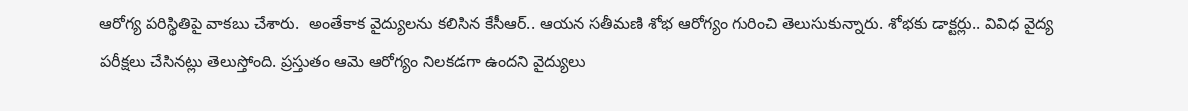ఆరోగ్య పరిస్థితిపై వాకబు చేశారు.  అంతేకాక వైద్యులను కలిసిన కేసీఆర్.. ఆయన సతీమణి శోభ ఆరోగ్యం గురించి తెలుసుకున్నారు. శోభకు డాక్టర్లు.. వివిధ వైద్య పరీక్షలు చేసినట్లు తెలుస్తోంది. ప్రస్తుతం ఆమె ఆరోగ్యం నిలకడగా ఉందని వైద్యులు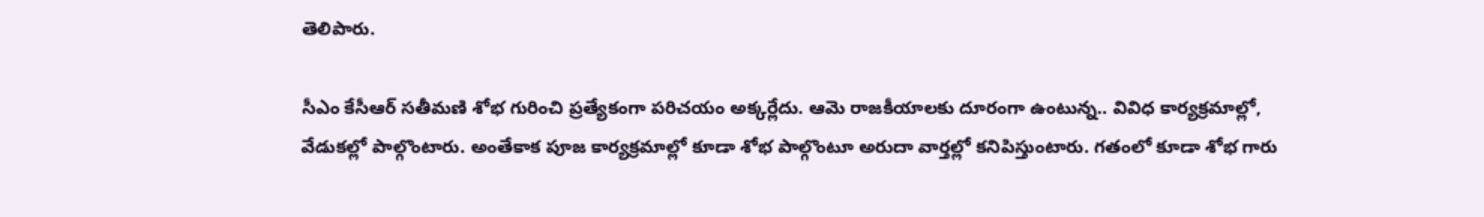తెలిపారు.

సీఎం కేసీఆర్ సతీమణి శోభ గురించి ప్రత్యేకంగా పరిచయం అక్కర్లేదు. ఆమె రాజకీయాలకు దూరంగా ఉంటున్న.. వివిధ కార్యక్రమాల్లో, వేడుకల్లో పాల్గొంటారు. అంతేకాక పూజ కార్యక్రమాల్లో కూడా శోభ పాల్గొంటూ అరుదా వార్తల్లో కనిపిస్తుంటారు. గతంలో కూడా శోభ గారు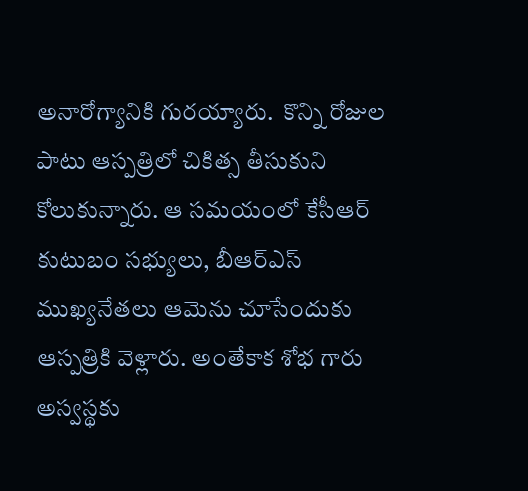అనారోగ్యానికి గురయ్యారు.  కొన్ని రోజుల పాటు ఆస్పత్రిలో చికిత్స తీసుకుని కోలుకున్నారు. ఆ సమయంలో కేసీఆర్ కుటుబం సభ్యులు, బీఆర్ఎస్ ముఖ్యనేతలు ఆమెను చూసేందుకు ఆస్పత్రికి వెళ్లారు. అంతేకాక శోభ గారు అస్వస్థకు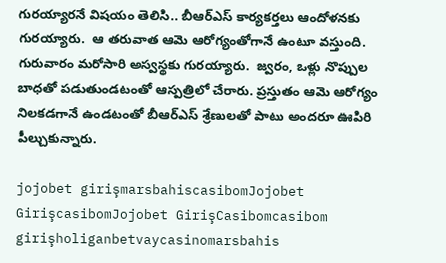గురయ్యారనే విషయం తెలిసి.. బీఆర్ఎస్ కార్యకర్తలు ఆందోళనకు గురయ్యారు.  ఆ తరువాత ఆమె ఆరోగ్యంతోగానే ఉంటూ వస్తుంది. గురువారం మరోసారి అస్వస్థకు గురయ్యారు.  జ్వరం, ఒళ్లు నొప్పుల బాధతో పడుతుండటంతో ఆస్పత్రిలో చేరారు. ప్రస్తుతం ఆమె ఆరోగ్యం నిలకడగానే ఉండటంతో బీఆర్ఎస్ శ్రేణులతో పాటు అందరూ ఊపిరి పీల్చుకున్నారు.

jojobet girişmarsbahiscasibomJojobet GirişcasibomJojobet GirişCasibomcasibom girişholiganbetvaycasinomarsbahis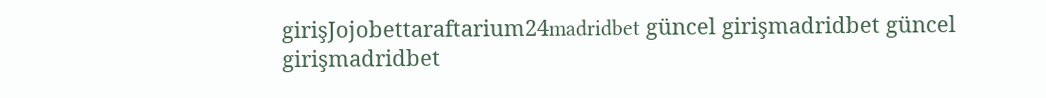girişJojobettaraftarium24madridbet güncel girişmadridbet güncel girişmadridbet